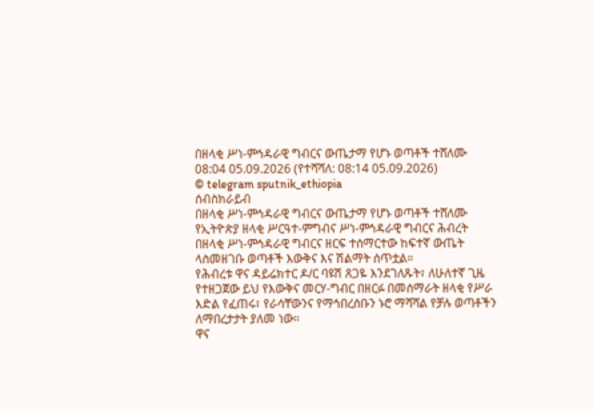በዘላቂ ሥነ-ምኅዳራዊ ግብርና ውጤታማ የሆኑ ወጣቶች ተሸለሙ
08:04 05.09.2026 (የተሻሻለ: 08:14 05.09.2026)
© telegram sputnik_ethiopia
ሰብስክራይብ
በዘላቂ ሥነ-ምኅዳራዊ ግብርና ውጤታማ የሆኑ ወጣቶች ተሸለሙ
የኢትዮጵያ ዘላቂ ሥርዓተ-ምግብና ሥነ-ምኅዳራዊ ግብርና ሕብረት በዘላቂ ሥነ-ምኅዳራዊ ግብርና ዘርፍ ተሰማርተው ከፍተኛ ውጤት ላስመዘገቡ ወጣቶች እውቅና እና ሽልማት ሰጥቷል።
የሕብረቱ ዋና ዳይሬክተር ዶ/ር ባዩሽ ጸጋዬ እንደገለጹት፣ ለሁለተኛ ጊዜ የተዘጋጀው ይህ የእውቅና መርሃ-ግብር በዘርፉ በመሰማራት ዘላቂ የሥራ እድል የፈጠሩ፣ የራሳቸውንና የማኅበረሰቡን ኑሮ ማሻሻል የቻሉ ወጣቶችን ለማበረታታት ያለመ ነው።
ዋና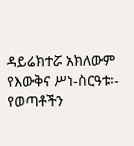ዳይሬክተሯ አክለውም የእውቅና ሥነ-ስርዓቱ፡-
የወጣቶችን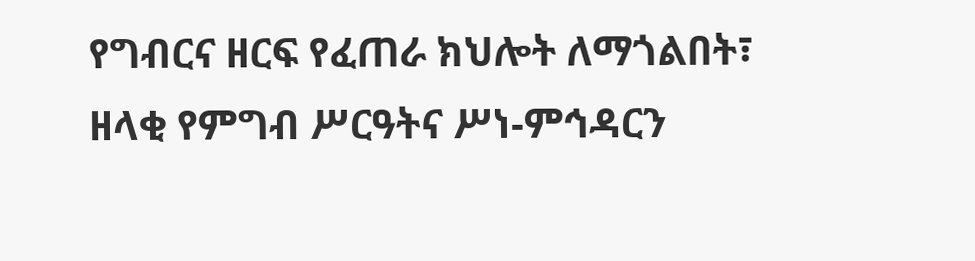የግብርና ዘርፍ የፈጠራ ክህሎት ለማጎልበት፣
ዘላቂ የምግብ ሥርዓትና ሥነ-ምኅዳርን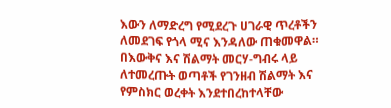እውን ለማድረግ የሚደረጉ ሀገራዊ ጥረቶችን ለመደገፍ የጎላ ሚና እንዳለው ጠቁመዋል።
በእውቅና እና ሽልማት መርሃ-ግብሩ ላይ ለተመረጡት ወጣቶች የገንዘብ ሽልማት እና የምስክር ወረቀት እንደተበረከተላቸው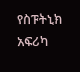የስፑትኒክ አፍሪካ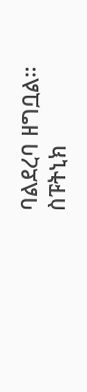ባልደረባ ዘግቧል።
ስፑትኒክ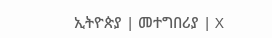ኢትዮጵያ | መተግበሪያ | X